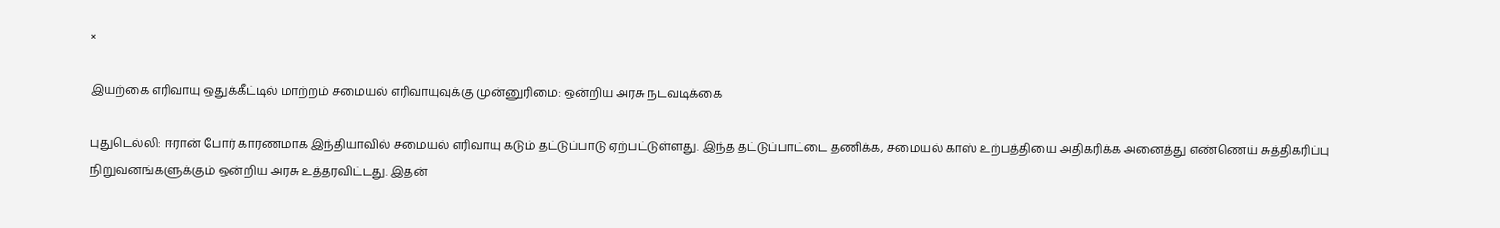×

இயற்கை எரிவாயு ஒதுக்கீட்டில் மாற்றம் சமையல் எரிவாயுவுக்கு முன்னுரிமை: ஒன்றிய அரசு நடவடிக்கை

புதுடெல்லி: ஈரான் போர் காரணமாக இந்தியாவில் சமையல் எரிவாயு கடும் தட்டுப்பாடு ஏற்பட்டுள்ளது. இந்த தட்டுப்பாட்டை தணிக்க, சமையல் காஸ் உற்பத்தியை அதிகரிக்க அனைத்து எண்ணெய் சுத்திகரிப்பு நிறுவனங்களுக்கும் ஒன்றிய அரசு உத்தரவிட்டது. இதன்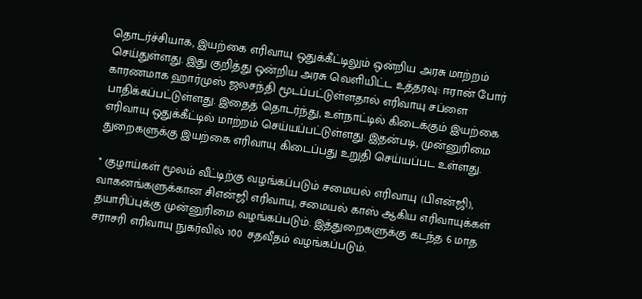தொடர்ச்சியாக, இயற்கை எரிவாயு ஒதுக்கீட்டிலும் ஒன்றிய அரசு மாற்றம் செய்துள்ளது. இது குறித்து ஒன்றிய அரசு வெளியிட்ட உத்தரவு: ஈரான் போர் காரணமாக ஹார்முஸ் ஜலசந்தி மூடப்பட்டுள்ளதால் எரிவாயு சப்ளை பாதிக்கப்பட்டுள்ளது. இதைத் தொடர்ந்து, உள்நாட்டில் கிடைக்கும் இயற்கை எரிவாயு ஒதுக்கீட்டில் மாற்றம் செய்யப்பட்டுள்ளது. இதன்படி, முன்னுரிமை துறைகளுக்கு இயற்கை எரிவாயு கிடைப்பது உறுதி செய்யப்பட உள்ளது.

* குழாய்கள் மூலம் வீட்டிற்கு வழங்கப்படும் சமையல் எரிவாயு (பிஎன்ஜி), வாகனங்களுக்கான சிஎன்ஜி எரிவாயு, சமையல் காஸ் ஆகிய எரிவாயுக்கள் தயாரிப்புக்கு முன்னுரிமை வழங்கப்படும். இத்துறைகளுக்கு கடந்த 6 மாத சராசரி எரிவாயு நுகர்வில் 100 சதவீதம் வழங்கப்படும்.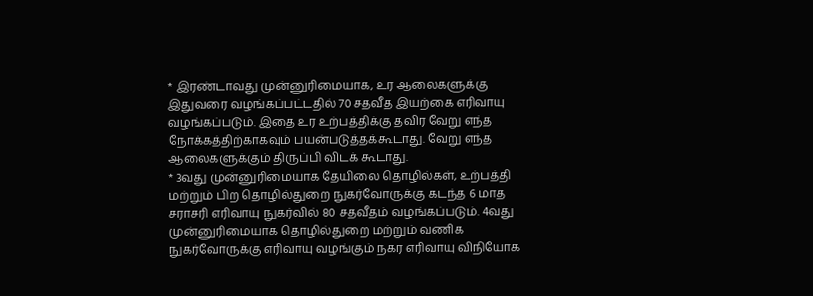* இரண்டாவது முன்னுரிமையாக, உர ஆலைகளுக்கு இதுவரை வழங்கப்பட்டதில் 70 சதவீத இயற்கை எரிவாயு வழங்கப்படும். இதை உர உற்பத்திக்கு தவிர வேறு எந்த நோக்கத்திற்காகவும் பயன்படுத்தக்கூடாது. வேறு எந்த ஆலைகளுக்கும் திருப்பி விடக் கூடாது.
* 3வது முன்னுரிமையாக தேயிலை தொழில்கள், உற்பத்தி மற்றும் பிற தொழில்துறை நுகர்வோருக்கு கடந்த 6 மாத சராசரி எரிவாயு நுகர்வில் 80 சதவீதம் வழங்கப்படும். 4வது முன்னுரிமையாக தொழில்துறை மற்றும் வணிக நுகர்வோருக்கு எரிவாயு வழங்கும் நகர எரிவாயு விநியோக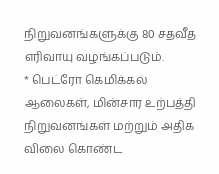நிறுவனங்களுக்கு 80 சதவீத எரிவாயு வழங்கப்படும்.
* பெட்ரோ கெமிக்கல் ஆலைகள், மின்சார உற்பத்தி நிறுவனங்கள் மற்றும் அதிக விலை கொண்ட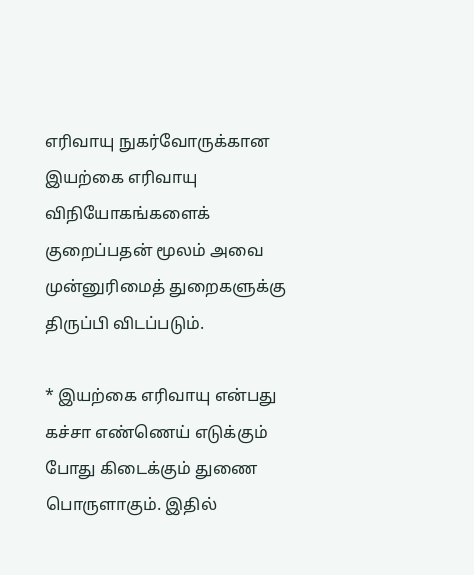எரிவாயு நுகர்வோருக்கான இயற்கை எரிவாயு விநியோகங்களைக் குறைப்பதன் மூலம் அவை முன்னுரிமைத் துறைகளுக்கு திருப்பி விடப்படும்.

* இயற்கை எரிவாயு என்பது கச்சா எண்ணெய் எடுக்கும் போது கிடைக்கும் துணை பொருளாகும். இதில்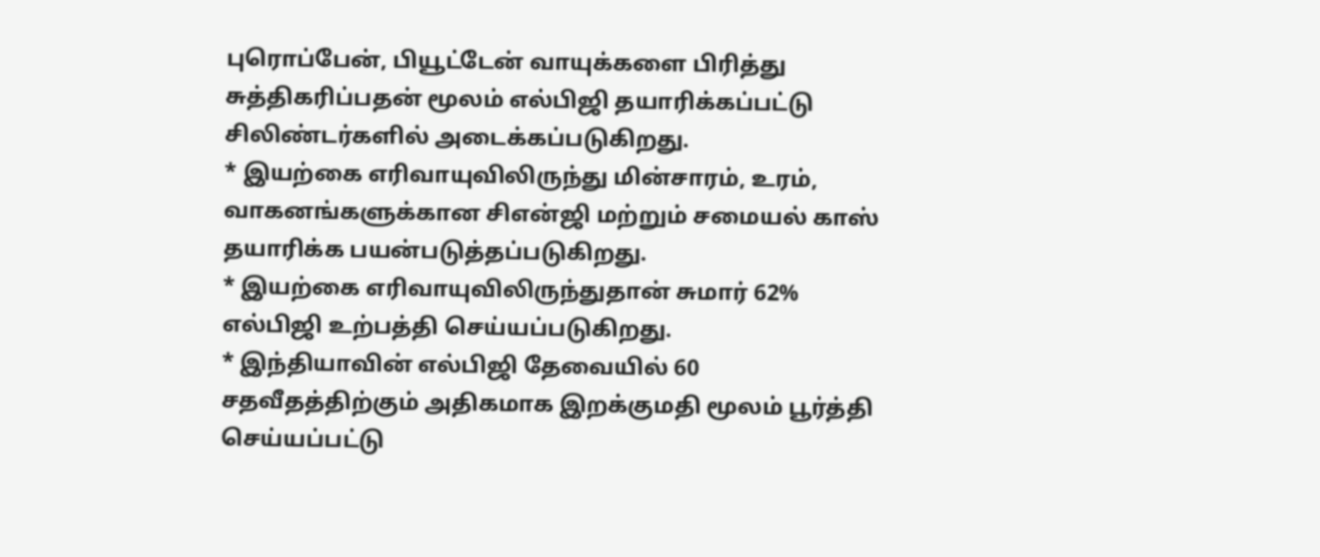புரொப்பேன், பியூட்டேன் வாயுக்களை பிரித்து சுத்திகரிப்பதன் மூலம் எல்பிஜி தயாரிக்கப்பட்டு சிலிண்டர்களில் அடைக்கப்படுகிறது.
* இயற்கை எரிவாயுவிலிருந்து மின்சாரம், உரம், வாகனங்களுக்கான சிஎன்ஜி மற்றும் சமையல் காஸ் தயாரிக்க பயன்படுத்தப்படுகிறது.
* இயற்கை எரிவாயுவிலிருந்துதான் சுமார் 62% எல்பிஜி உற்பத்தி செய்யப்படுகிறது.
* இந்தியாவின் எல்பிஜி தேவையில் 60 சதவீதத்திற்கும் அதிகமாக இறக்குமதி மூலம் பூர்த்தி செய்யப்பட்டு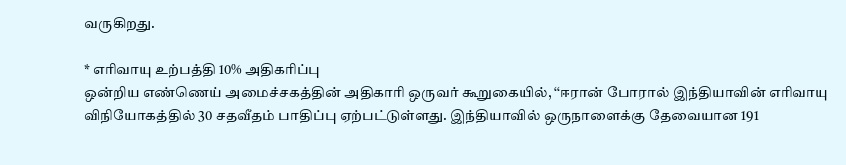வருகிறது.

* எரிவாயு உற்பத்தி 10% அதிகரிப்பு
ஒன்றிய எண்ணெய் அமைச்சகத்தின் அதிகாரி ஒருவர் கூறுகையில், ‘‘ஈரான் போரால் இந்தியாவின் எரிவாயு விநியோகத்தில் 30 சதவீதம் பாதிப்பு ஏற்பட்டுள்ளது. இந்தியாவில் ஒருநாளைக்கு தேவையான 191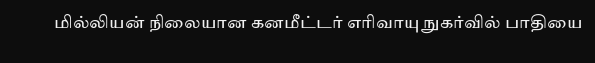மில்லியன் நிலையான கனமீட்டர் எரிவாயு நுகர்வில் பாதியை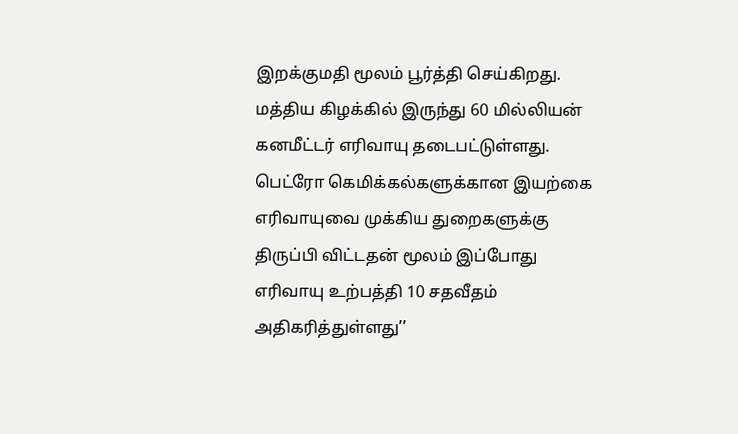இறக்குமதி மூலம் பூர்த்தி செய்கிறது. மத்திய கிழக்கில் இருந்து 60 மில்லியன் கனமீட்டர் எரிவாயு தடைபட்டுள்ளது. பெட்ரோ கெமிக்கல்களுக்கான இயற்கை எரிவாயுவை முக்கிய துறைகளுக்கு திருப்பி விட்டதன் மூலம் இப்போது எரிவாயு உற்பத்தி 10 சதவீதம் அதிகரித்துள்ளது’’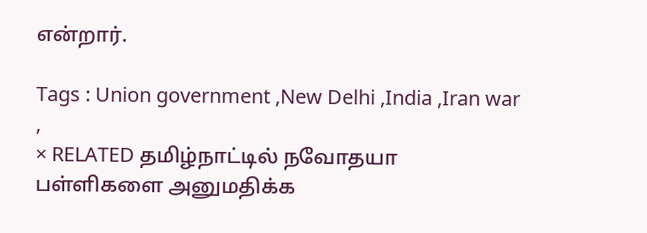என்றார்.

Tags : Union government ,New Delhi ,India ,Iran war ,
× RELATED தமிழ்நாட்டில் நவோதயா பள்ளிகளை அனுமதிக்க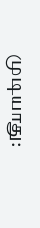முடியாது: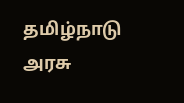தமிழ்நாடு அரசு